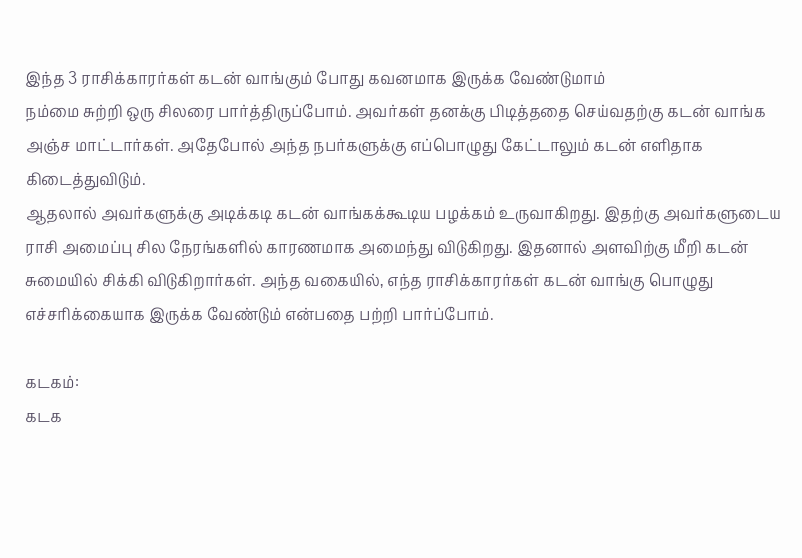இந்த 3 ராசிக்காரர்கள் கடன் வாங்கும் போது கவனமாக இருக்க வேண்டுமாம்
நம்மை சுற்றி ஒரு சிலரை பார்த்திருப்போம். அவர்கள் தனக்கு பிடித்ததை செய்வதற்கு கடன் வாங்க அஞ்ச மாட்டார்கள். அதேபோல் அந்த நபர்களுக்கு எப்பொழுது கேட்டாலும் கடன் எளிதாக கிடைத்துவிடும்.
ஆதலால் அவர்களுக்கு அடிக்கடி கடன் வாங்கக்கூடிய பழக்கம் உருவாகிறது. இதற்கு அவர்களுடைய ராசி அமைப்பு சில நேரங்களில் காரணமாக அமைந்து விடுகிறது. இதனால் அளவிற்கு மீறி கடன் சுமையில் சிக்கி விடுகிறார்கள். அந்த வகையில், எந்த ராசிக்காரர்கள் கடன் வாங்கு பொழுது எச்சரிக்கையாக இருக்க வேண்டும் என்பதை பற்றி பார்ப்போம்.

கடகம்:
கடக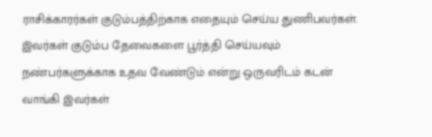ராசிக்காரர்கள் குடும்பத்திற்காக எதையும் செய்ய துணிபவர்கள். இவர்கள் குடும்ப தேவைகளை பூர்த்தி செய்யவும் நண்பர்களுக்காக உதவ வேண்டும் என்று ஒருவரிடம் கடன் வாங்கி இவர்கள்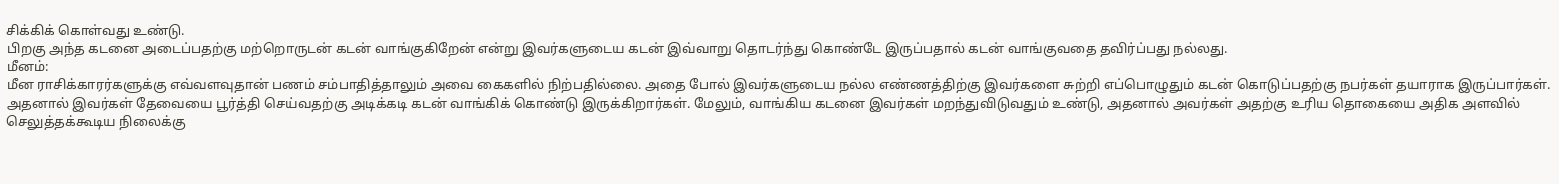சிக்கிக் கொள்வது உண்டு.
பிறகு அந்த கடனை அடைப்பதற்கு மற்றொருடன் கடன் வாங்குகிறேன் என்று இவர்களுடைய கடன் இவ்வாறு தொடர்ந்து கொண்டே இருப்பதால் கடன் வாங்குவதை தவிர்ப்பது நல்லது.
மீனம்:
மீன ராசிக்காரர்களுக்கு எவ்வளவுதான் பணம் சம்பாதித்தாலும் அவை கைகளில் நிற்பதில்லை. அதை போல் இவர்களுடைய நல்ல எண்ணத்திற்கு இவர்களை சுற்றி எப்பொழுதும் கடன் கொடுப்பதற்கு நபர்கள் தயாராக இருப்பார்கள்.
அதனால் இவர்கள் தேவையை பூர்த்தி செய்வதற்கு அடிக்கடி கடன் வாங்கிக் கொண்டு இருக்கிறார்கள். மேலும், வாங்கிய கடனை இவர்கள் மறந்துவிடுவதும் உண்டு, அதனால் அவர்கள் அதற்கு உரிய தொகையை அதிக அளவில் செலுத்தக்கூடிய நிலைக்கு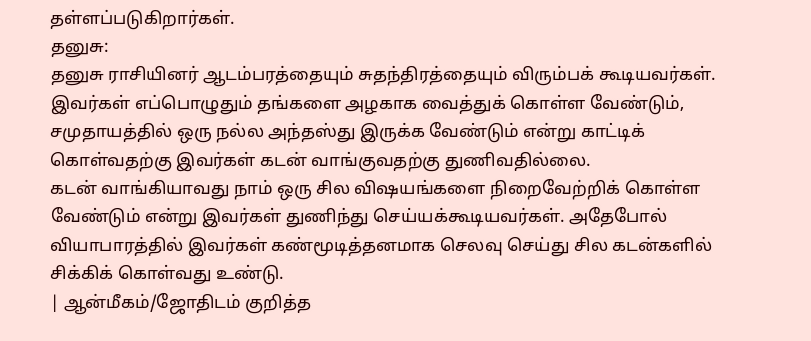தள்ளப்படுகிறார்கள்.
தனுசு:
தனுசு ராசியினர் ஆடம்பரத்தையும் சுதந்திரத்தையும் விரும்பக் கூடியவர்கள். இவர்கள் எப்பொழுதும் தங்களை அழகாக வைத்துக் கொள்ள வேண்டும், சமுதாயத்தில் ஒரு நல்ல அந்தஸ்து இருக்க வேண்டும் என்று காட்டிக் கொள்வதற்கு இவர்கள் கடன் வாங்குவதற்கு துணிவதில்லை.
கடன் வாங்கியாவது நாம் ஒரு சில விஷயங்களை நிறைவேற்றிக் கொள்ள வேண்டும் என்று இவர்கள் துணிந்து செய்யக்கூடியவர்கள். அதேபோல் வியாபாரத்தில் இவர்கள் கண்மூடித்தனமாக செலவு செய்து சில கடன்களில் சிக்கிக் கொள்வது உண்டு.
| ஆன்மீகம்/ஜோதிடம் குறித்த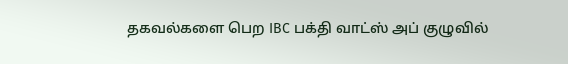தகவல்களை பெற IBC பக்தி வாட்ஸ் அப் குழுவில்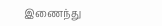இணைந்து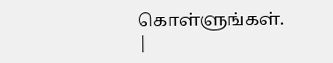கொள்ளுங்கள். |